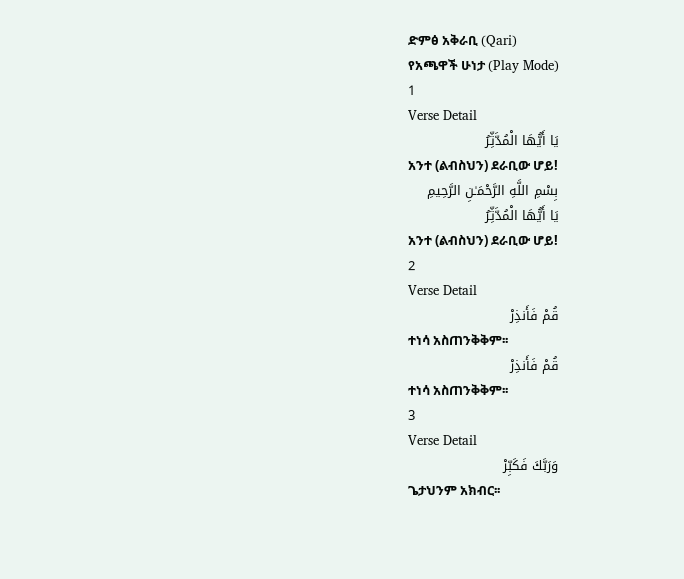ድምፅ አቅራቢ (Qari)
የአጫዋች ሁነታ (Play Mode)
1
Verse Detail
يَا أَيُّهَا الْمُدَّثِّرُ
አንተ (ልብስህን) ደራቢው ሆይ!
بِسْمِ اللَّهِ الرَّحْمَـٰنِ الرَّحِيمِ
يَا أَيُّهَا الْمُدَّثِّرُ
አንተ (ልብስህን) ደራቢው ሆይ!
2
Verse Detail
قُمْ فَأَنذِرْ
ተነሳ አስጠንቅቅም፡፡
قُمْ فَأَنذِرْ
ተነሳ አስጠንቅቅም፡፡
3
Verse Detail
وَرَبَّكَ فَكَبِّرْ
ጌታህንም አክብር፡፡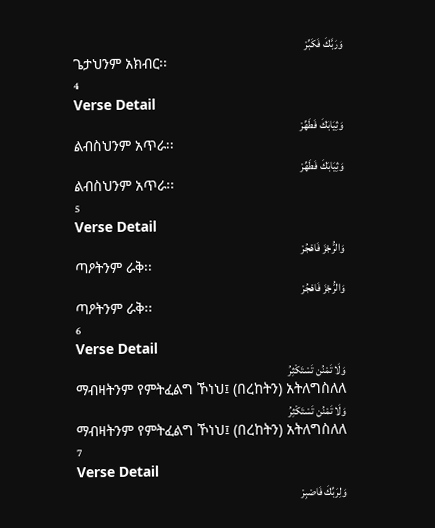وَرَبَّكَ فَكَبِّرْ
ጌታህንም አክብር፡፡
4
Verse Detail
وَثِيَابَكَ فَطَهِّرْ
ልብስህንም አጥራ፡፡
وَثِيَابَكَ فَطَهِّرْ
ልብስህንም አጥራ፡፡
5
Verse Detail
وَالرُّجْزَ فَاهْجُرْ
ጣዖትንም ራቅ፡፡
وَالرُّجْزَ فَاهْجُرْ
ጣዖትንም ራቅ፡፡
6
Verse Detail
وَلَا تَمْنُن تَسْتَكْثِرُ
ማብዛትንም የምትፈልግ ኾነህ፤ (በረከትን) አትለግስለለ
وَلَا تَمْنُن تَسْتَكْثِرُ
ማብዛትንም የምትፈልግ ኾነህ፤ (በረከትን) አትለግስለለ
7
Verse Detail
وَلِرَبِّكَ فَاصْبِرْ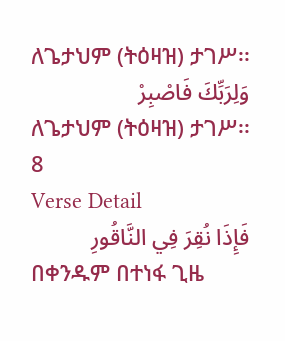ለጌታህም (ትዕዛዝ) ታገሥ፡፡
وَلِرَبِّكَ فَاصْبِرْ
ለጌታህም (ትዕዛዝ) ታገሥ፡፡
8
Verse Detail
فَإِذَا نُقِرَ فِي النَّاقُورِ
በቀንዱም በተነፋ ጊዜ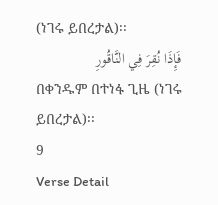(ነገሩ ይበረታል)፡፡
فَإِذَا نُقِرَ فِي النَّاقُورِ
በቀንዱም በተነፋ ጊዜ (ነገሩ ይበረታል)፡፡
9
Verse Detail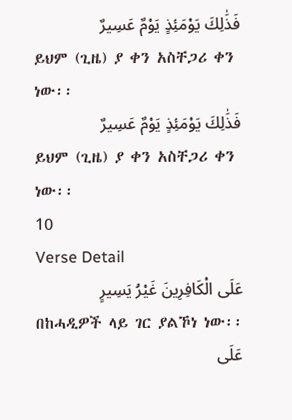فَذَٰلِكَ يَوْمَئِذٍ يَوْمٌ عَسِيرٌ
ይህም (ጊዜ) ያ ቀን አስቸጋሪ ቀን ነው፡፡
فَذَٰلِكَ يَوْمَئِذٍ يَوْمٌ عَسِيرٌ
ይህም (ጊዜ) ያ ቀን አስቸጋሪ ቀን ነው፡፡
10
Verse Detail
عَلَى الْكَافِرِينَ غَيْرُ يَسِيرٍ
በከሓዲዎች ላይ ገር ያልኾነ ነው፡፡
عَلَى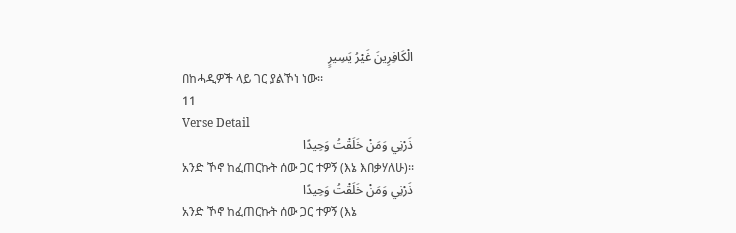الْكَافِرِينَ غَيْرُ يَسِيرٍ
በከሓዲዎች ላይ ገር ያልኾነ ነው፡፡
11
Verse Detail
ذَرْنِي وَمَنْ خَلَقْتُ وَحِيدًا
አንድ ኾኖ ከፈጠርኩት ሰው ጋር ተዎኝ (እኔ እበቃሃለሁ)፡፡
ذَرْنِي وَمَنْ خَلَقْتُ وَحِيدًا
አንድ ኾኖ ከፈጠርኩት ሰው ጋር ተዎኝ (እኔ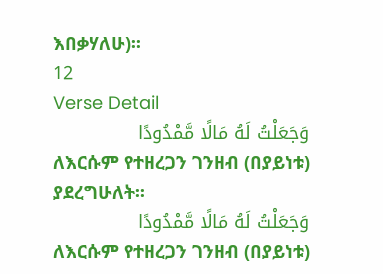እበቃሃለሁ)፡፡
12
Verse Detail
وَجَعَلْتُ لَهُ مَالًا مَّمْدُودًا
ለእርሱም የተዘረጋን ገንዘብ (በያይነቱ) ያደረግሁለት፡፡
وَجَعَلْتُ لَهُ مَالًا مَّمْدُودًا
ለእርሱም የተዘረጋን ገንዘብ (በያይነቱ)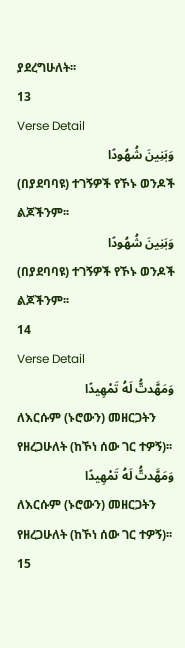ያደረግሁለት፡፡
13
Verse Detail
وَبَنِينَ شُهُودًا
(በያደባባዩ) ተገኝዎች የኾኑ ወንዶች ልጆችንም፡፡
وَبَنِينَ شُهُودًا
(በያደባባዩ) ተገኝዎች የኾኑ ወንዶች ልጆችንም፡፡
14
Verse Detail
وَمَهَّدتُّ لَهُ تَمْهِيدًا
ለእርሱም (ኑሮውን) መዘርጋትን የዘረጋሁለት (ከኾነ ሰው ገር ተዎኝ)፡፡
وَمَهَّدتُّ لَهُ تَمْهِيدًا
ለእርሱም (ኑሮውን) መዘርጋትን የዘረጋሁለት (ከኾነ ሰው ገር ተዎኝ)፡፡
15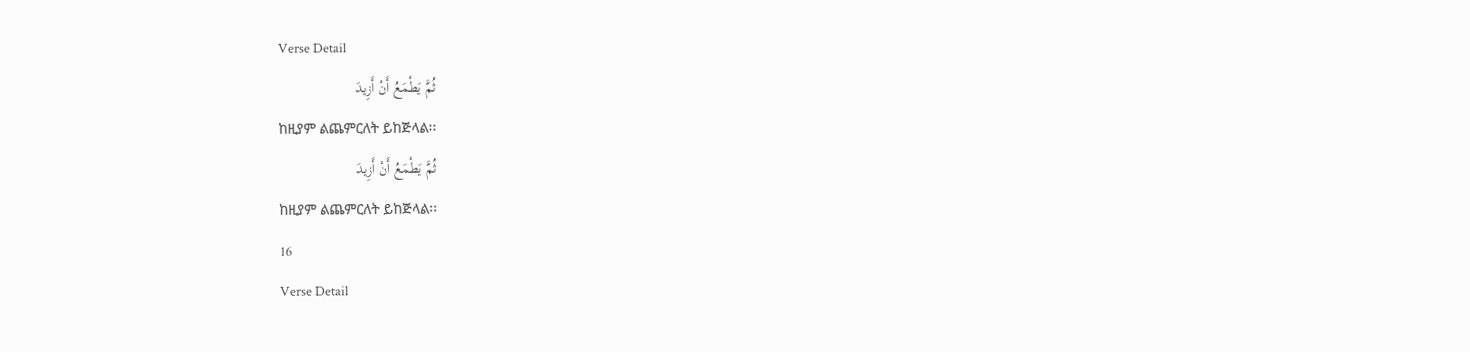Verse Detail
ثُمَّ يَطْمَعُ أَنْ أَزِيدَ
ከዚያም ልጨምርለት ይከጅላል፡፡
ثُمَّ يَطْمَعُ أَنْ أَزِيدَ
ከዚያም ልጨምርለት ይከጅላል፡፡
16
Verse Detail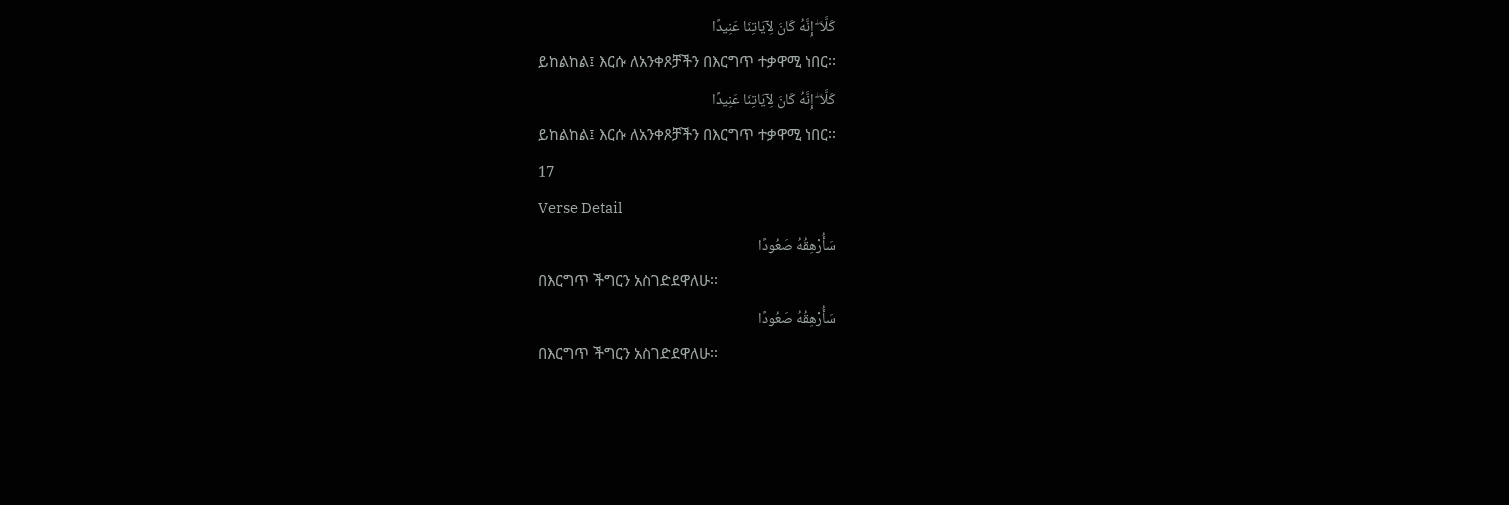كَلَّا ۖ إِنَّهُ كَانَ لِآيَاتِنَا عَنِيدًا
ይከልከል፤ እርሱ ለአንቀጾቻችን በእርግጥ ተቃዋሚ ነበር፡፡
كَلَّا ۖ إِنَّهُ كَانَ لِآيَاتِنَا عَنِيدًا
ይከልከል፤ እርሱ ለአንቀጾቻችን በእርግጥ ተቃዋሚ ነበር፡፡
17
Verse Detail
سَأُرْهِقُهُ صَعُودًا
በእርግጥ ችግርን አስገድደዋለሁ፡፡
سَأُرْهِقُهُ صَعُودًا
በእርግጥ ችግርን አስገድደዋለሁ፡፡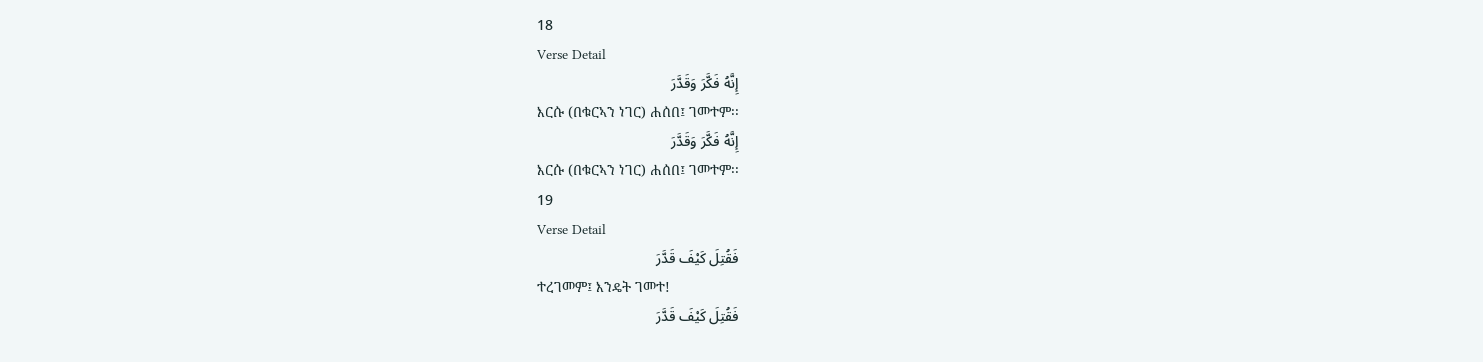18
Verse Detail
إِنَّهُ فَكَّرَ وَقَدَّرَ
እርሱ (በቁርኣን ነገር) ሐሰበ፤ ገመተም፡፡
إِنَّهُ فَكَّرَ وَقَدَّرَ
እርሱ (በቁርኣን ነገር) ሐሰበ፤ ገመተም፡፡
19
Verse Detail
فَقُتِلَ كَيْفَ قَدَّرَ
ተረገመም፤ እንዴት ገመተ!
فَقُتِلَ كَيْفَ قَدَّرَ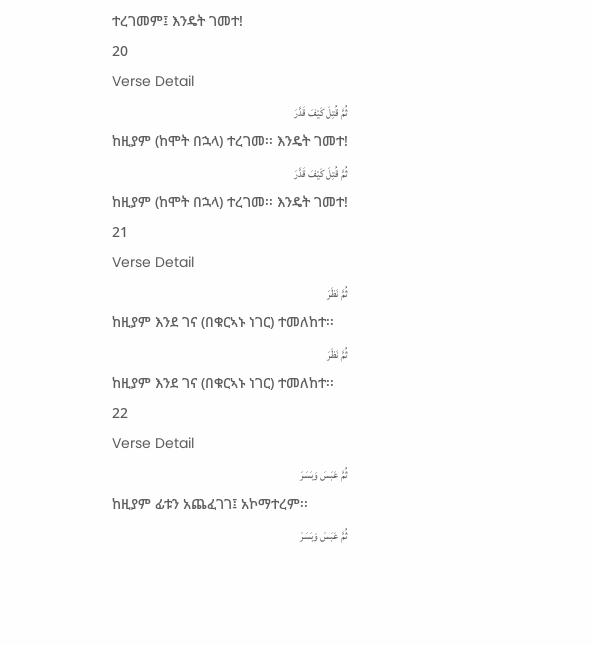ተረገመም፤ እንዴት ገመተ!
20
Verse Detail
ثُمَّ قُتِلَ كَيْفَ قَدَّرَ
ከዚያም (ከሞት በኋላ) ተረገመ፡፡ እንዴት ገመተ!
ثُمَّ قُتِلَ كَيْفَ قَدَّرَ
ከዚያም (ከሞት በኋላ) ተረገመ፡፡ እንዴት ገመተ!
21
Verse Detail
ثُمَّ نَظَرَ
ከዚያም እንደ ገና (በቁርኣኑ ነገር) ተመለከተ፡፡
ثُمَّ نَظَرَ
ከዚያም እንደ ገና (በቁርኣኑ ነገር) ተመለከተ፡፡
22
Verse Detail
ثُمَّ عَبَسَ وَبَسَرَ
ከዚያም ፊቱን አጨፈገገ፤ አኮማተረም፡፡
ثُمَّ عَبَسَ وَبَسَرَ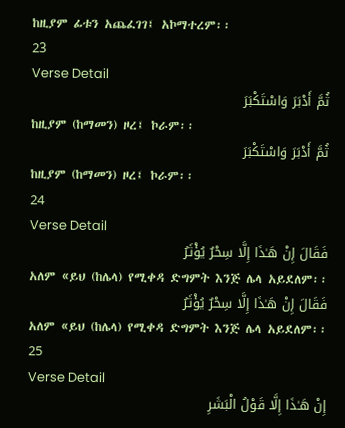ከዚያም ፊቱን አጨፈገገ፤ አኮማተረም፡፡
23
Verse Detail
ثُمَّ أَدْبَرَ وَاسْتَكْبَرَ
ከዚያም (ከማመን) ዞረ፤ ኮራም፡፡
ثُمَّ أَدْبَرَ وَاسْتَكْبَرَ
ከዚያም (ከማመን) ዞረ፤ ኮራም፡፡
24
Verse Detail
فَقَالَ إِنْ هَـٰذَا إِلَّا سِحْرٌ يُؤْثَرُ
አለም «ይህ (ከሌላ) የሚቀዳ ድግምት እንጅ ሌላ አይደለም፡፡
فَقَالَ إِنْ هَـٰذَا إِلَّا سِحْرٌ يُؤْثَرُ
አለም «ይህ (ከሌላ) የሚቀዳ ድግምት እንጅ ሌላ አይደለም፡፡
25
Verse Detail
إِنْ هَـٰذَا إِلَّا قَوْلُ الْبَشَرِ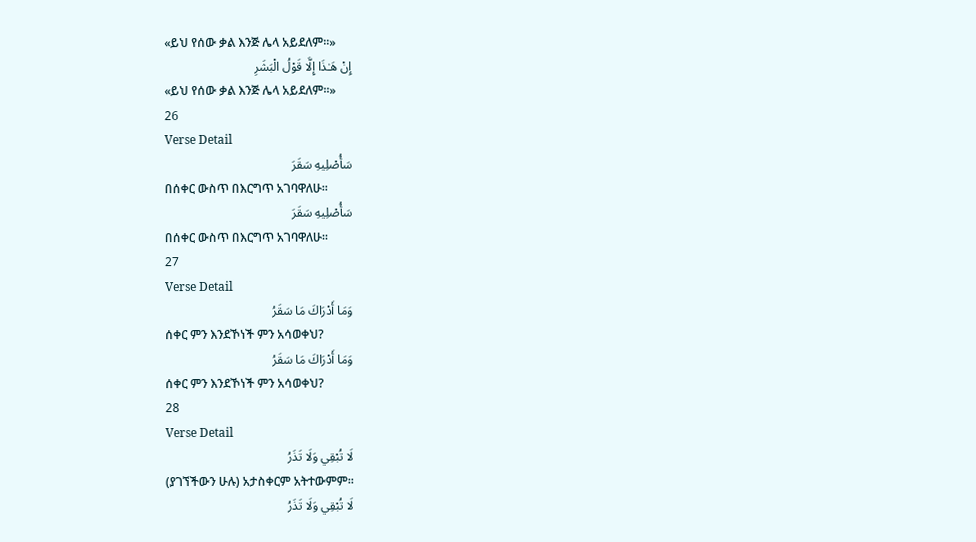«ይህ የሰው ቃል እንጅ ሌላ አይደለም፡፡»
إِنْ هَـٰذَا إِلَّا قَوْلُ الْبَشَرِ
«ይህ የሰው ቃል እንጅ ሌላ አይደለም፡፡»
26
Verse Detail
سَأُصْلِيهِ سَقَرَ
በሰቀር ውስጥ በእርግጥ አገባዋለሁ፡፡
سَأُصْلِيهِ سَقَرَ
በሰቀር ውስጥ በእርግጥ አገባዋለሁ፡፡
27
Verse Detail
وَمَا أَدْرَاكَ مَا سَقَرُ
ሰቀር ምን እንደኾነች ምን አሳወቀህ?
وَمَا أَدْرَاكَ مَا سَقَرُ
ሰቀር ምን እንደኾነች ምን አሳወቀህ?
28
Verse Detail
لَا تُبْقِي وَلَا تَذَرُ
(ያገኘችውን ሁሉ) አታስቀርም አትተውምም፡፡
لَا تُبْقِي وَلَا تَذَرُ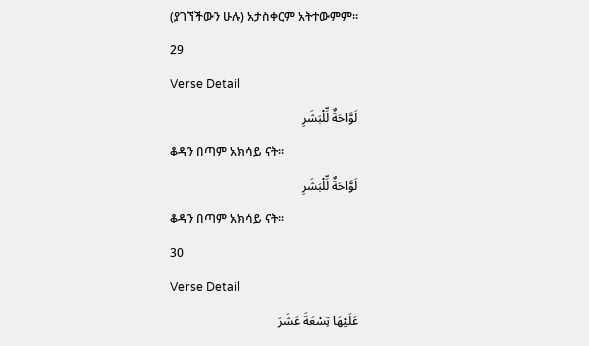(ያገኘችውን ሁሉ) አታስቀርም አትተውምም፡፡
29
Verse Detail
لَوَّاحَةٌ لِّلْبَشَرِ
ቆዳን በጣም አክሳይ ናት፡፡
لَوَّاحَةٌ لِّلْبَشَرِ
ቆዳን በጣም አክሳይ ናት፡፡
30
Verse Detail
عَلَيْهَا تِسْعَةَ عَشَرَ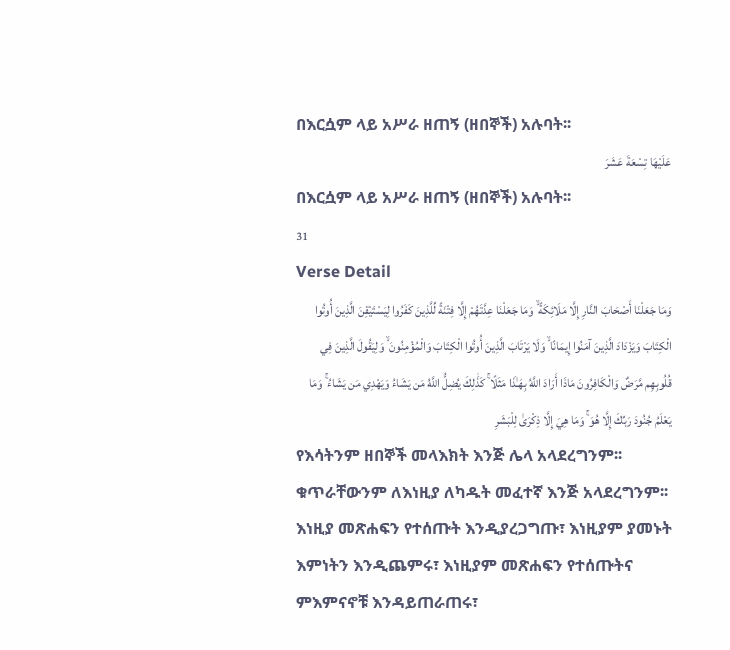በእርሷም ላይ አሥራ ዘጠኝ (ዘበኞች) አሉባት፡፡
عَلَيْهَا تِسْعَةَ عَشَرَ
በእርሷም ላይ አሥራ ዘጠኝ (ዘበኞች) አሉባት፡፡
31
Verse Detail
وَمَا جَعَلْنَا أَصْحَابَ النَّارِ إِلَّا مَلَائِكَةً ۙ وَمَا جَعَلْنَا عِدَّتَهُمْ إِلَّا فِتْنَةً لِّلَّذِينَ كَفَرُوا لِيَسْتَيْقِنَ الَّذِينَ أُوتُوا الْكِتَابَ وَيَزْدَادَ الَّذِينَ آمَنُوا إِيمَانًا ۙ وَلَا يَرْتَابَ الَّذِينَ أُوتُوا الْكِتَابَ وَالْمُؤْمِنُونَ ۙ وَلِيَقُولَ الَّذِينَ فِي قُلُوبِهِم مَّرَضٌ وَالْكَافِرُونَ مَاذَا أَرَادَ اللَّهُ بِهَـٰذَا مَثَلًا ۚ كَذَٰلِكَ يُضِلُّ اللَّهُ مَن يَشَاءُ وَيَهْدِي مَن يَشَاءُ ۚ وَمَا يَعْلَمُ جُنُودَ رَبِّكَ إِلَّا هُوَ ۚ وَمَا هِيَ إِلَّا ذِكْرَىٰ لِلْبَشَرِ
የእሳትንም ዘበኞች መላእክት እንጅ ሌላ አላደረግንም፡፡ ቁጥራቸውንም ለእነዚያ ለካዱት መፈተኛ እንጅ አላደረግንም፡፡ እነዚያ መጽሐፍን የተሰጡት እንዲያረጋግጡ፣ እነዚያም ያመኑት እምነትን እንዲጨምሩ፣ እነዚያም መጽሐፍን የተሰጡትና ምእምናኖቹ እንዳይጠራጠሩ፣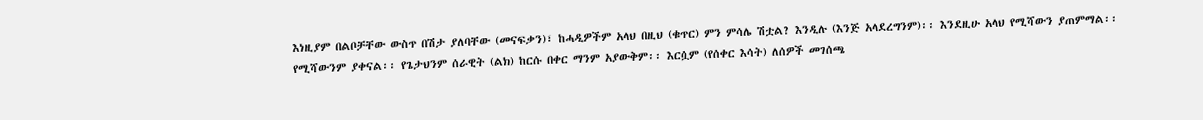እነዚያም በልቦቻቸው ውስጥ በሽታ ያለባቸው (መናፍቃን)፣ ከሓዲዎችም አላህ በዚህ (ቁጥር) ምን ምሳሌ ሽቷል? እንዲሉ (እንጅ አላደረግንም)፡፡ እንደዚሁ አላህ የሚሻውን ያጠምማል፡፡ የሚሻውንም ያቀናል፡፡ የጌታህንም ሰራዊት (ልክ) ከርሱ በቀር ማንም አያውቅም፡፡ እርሷም (የሰቀር እሳት) ለሰዎች መገሰጫ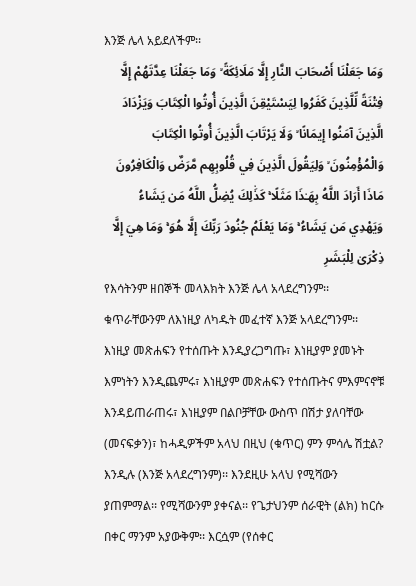እንጅ ሌላ አይደለችም፡፡
وَمَا جَعَلْنَا أَصْحَابَ النَّارِ إِلَّا مَلَائِكَةً ۙ وَمَا جَعَلْنَا عِدَّتَهُمْ إِلَّا فِتْنَةً لِّلَّذِينَ كَفَرُوا لِيَسْتَيْقِنَ الَّذِينَ أُوتُوا الْكِتَابَ وَيَزْدَادَ الَّذِينَ آمَنُوا إِيمَانًا ۙ وَلَا يَرْتَابَ الَّذِينَ أُوتُوا الْكِتَابَ وَالْمُؤْمِنُونَ ۙ وَلِيَقُولَ الَّذِينَ فِي قُلُوبِهِم مَّرَضٌ وَالْكَافِرُونَ مَاذَا أَرَادَ اللَّهُ بِهَـٰذَا مَثَلًا ۚ كَذَٰلِكَ يُضِلُّ اللَّهُ مَن يَشَاءُ وَيَهْدِي مَن يَشَاءُ ۚ وَمَا يَعْلَمُ جُنُودَ رَبِّكَ إِلَّا هُوَ ۚ وَمَا هِيَ إِلَّا ذِكْرَىٰ لِلْبَشَرِ
የእሳትንም ዘበኞች መላእክት እንጅ ሌላ አላደረግንም፡፡ ቁጥራቸውንም ለእነዚያ ለካዱት መፈተኛ እንጅ አላደረግንም፡፡ እነዚያ መጽሐፍን የተሰጡት እንዲያረጋግጡ፣ እነዚያም ያመኑት እምነትን እንዲጨምሩ፣ እነዚያም መጽሐፍን የተሰጡትና ምእምናኖቹ እንዳይጠራጠሩ፣ እነዚያም በልቦቻቸው ውስጥ በሽታ ያለባቸው (መናፍቃን)፣ ከሓዲዎችም አላህ በዚህ (ቁጥር) ምን ምሳሌ ሽቷል? እንዲሉ (እንጅ አላደረግንም)፡፡ እንደዚሁ አላህ የሚሻውን ያጠምማል፡፡ የሚሻውንም ያቀናል፡፡ የጌታህንም ሰራዊት (ልክ) ከርሱ በቀር ማንም አያውቅም፡፡ እርሷም (የሰቀር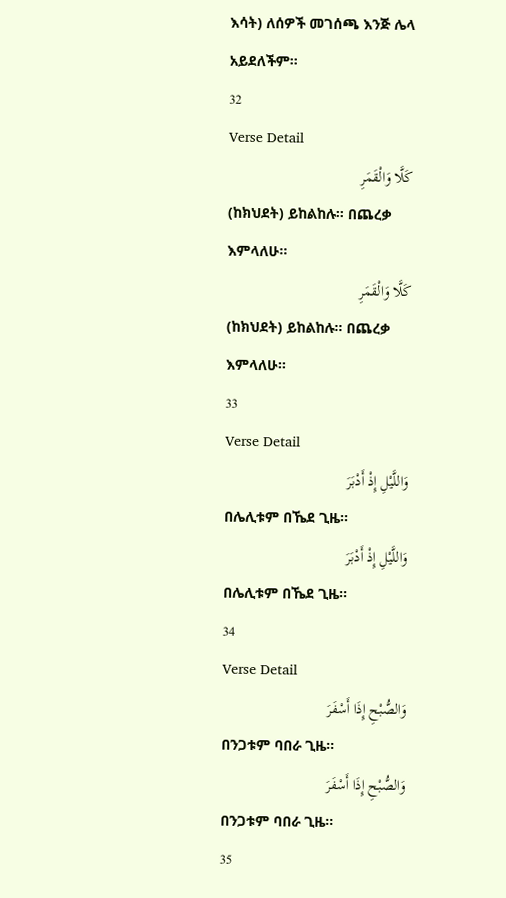እሳት) ለሰዎች መገሰጫ እንጅ ሌላ አይደለችም፡፡
32
Verse Detail
كَلَّا وَالْقَمَرِ
(ከክህደት) ይከልከሉ፡፡ በጨረቃ እምላለሁ፡፡
كَلَّا وَالْقَمَرِ
(ከክህደት) ይከልከሉ፡፡ በጨረቃ እምላለሁ፡፡
33
Verse Detail
وَاللَّيْلِ إِذْ أَدْبَرَ
በሌሊቱም በኼደ ጊዜ፡፡
وَاللَّيْلِ إِذْ أَدْبَرَ
በሌሊቱም በኼደ ጊዜ፡፡
34
Verse Detail
وَالصُّبْحِ إِذَا أَسْفَرَ
በንጋቱም ባበራ ጊዜ፡፡
وَالصُّبْحِ إِذَا أَسْفَرَ
በንጋቱም ባበራ ጊዜ፡፡
35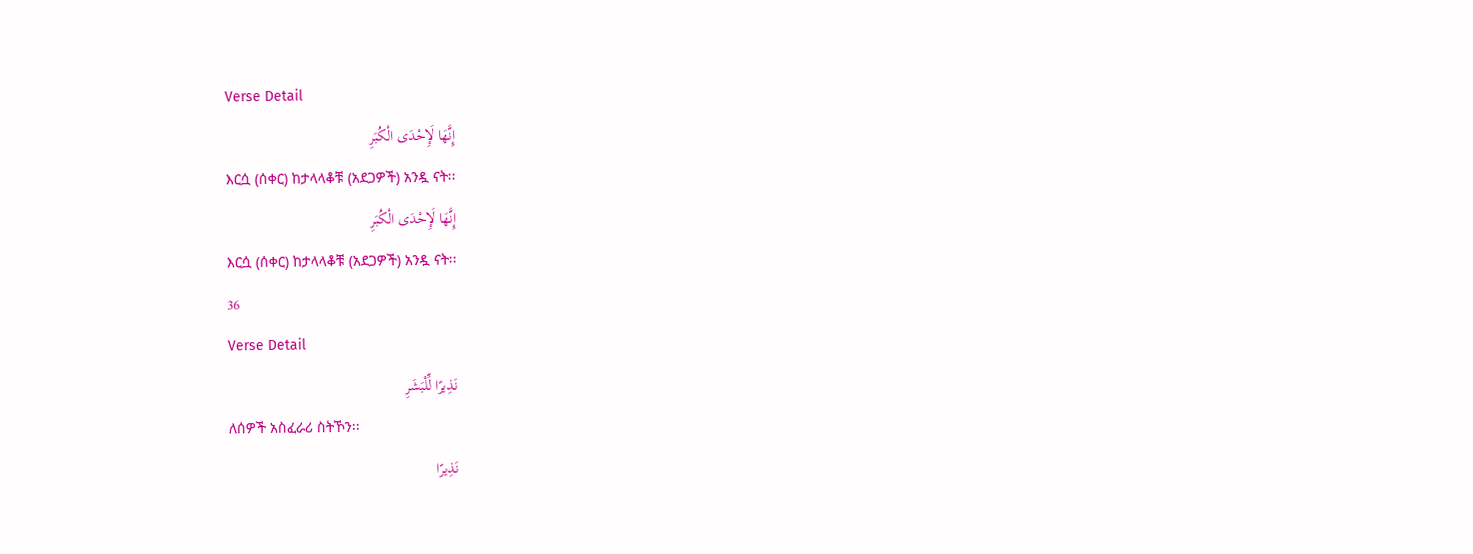Verse Detail
إِنَّهَا لَإِحْدَى الْكُبَرِ
እርሷ (ሰቀር) ከታላላቆቹ (አደጋዎች) አንዷ ናት፡፡
إِنَّهَا لَإِحْدَى الْكُبَرِ
እርሷ (ሰቀር) ከታላላቆቹ (አደጋዎች) አንዷ ናት፡፡
36
Verse Detail
نَذِيرًا لِّلْبَشَرِ
ለሰዎች አስፈራሪ ስትኾን፡፡
نَذِيرًا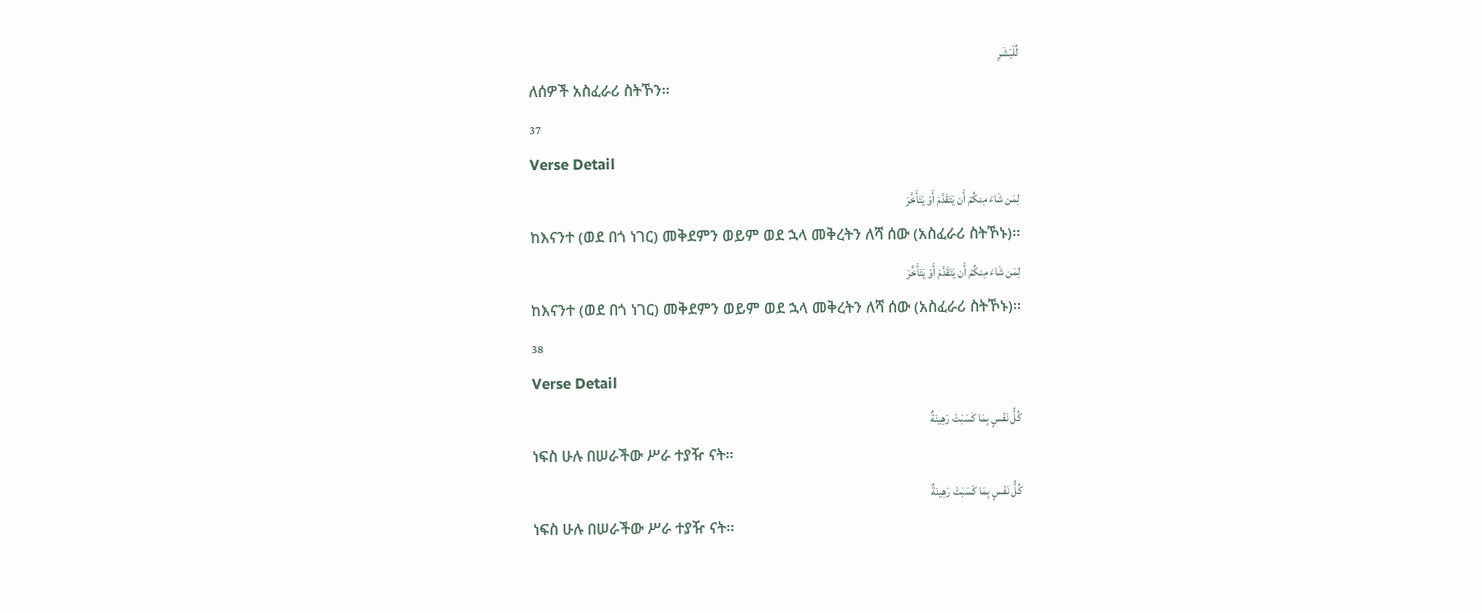لِّلْبَشَرِ
ለሰዎች አስፈራሪ ስትኾን፡፡
37
Verse Detail
لِمَن شَاءَ مِنكُمْ أَن يَتَقَدَّمَ أَوْ يَتَأَخَّرَ
ከእናንተ (ወደ በጎ ነገር) መቅደምን ወይም ወደ ኋላ መቅረትን ለሻ ሰው (አስፈራሪ ስትኾኑ)፡፡
لِمَن شَاءَ مِنكُمْ أَن يَتَقَدَّمَ أَوْ يَتَأَخَّرَ
ከእናንተ (ወደ በጎ ነገር) መቅደምን ወይም ወደ ኋላ መቅረትን ለሻ ሰው (አስፈራሪ ስትኾኑ)፡፡
38
Verse Detail
كُلُّ نَفْسٍ بِمَا كَسَبَتْ رَهِينَةٌ
ነፍስ ሁሉ በሠራችው ሥራ ተያዥ ናት፡፡
كُلُّ نَفْسٍ بِمَا كَسَبَتْ رَهِينَةٌ
ነፍስ ሁሉ በሠራችው ሥራ ተያዥ ናት፡፡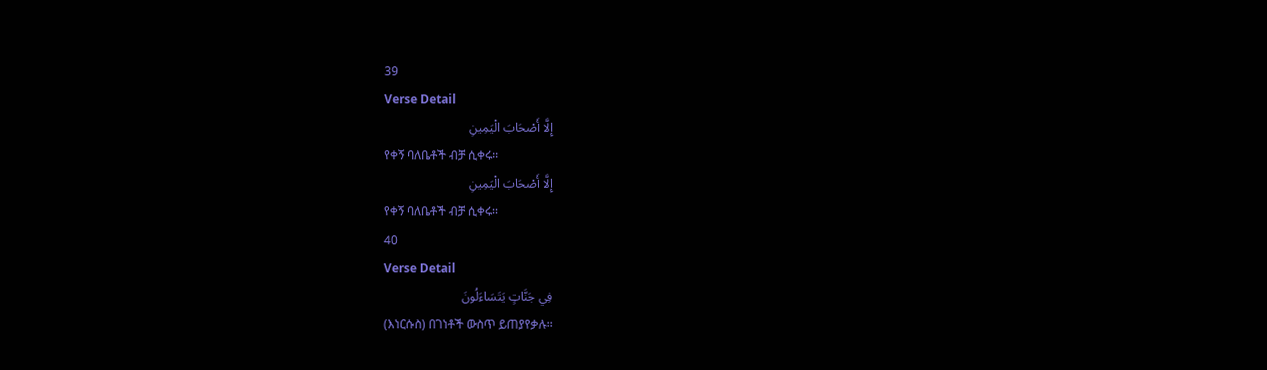39
Verse Detail
إِلَّا أَصْحَابَ الْيَمِينِ
የቀኝ ባለቤቶች ብቻ ሲቀሩ፡፡
إِلَّا أَصْحَابَ الْيَمِينِ
የቀኝ ባለቤቶች ብቻ ሲቀሩ፡፡
40
Verse Detail
فِي جَنَّاتٍ يَتَسَاءَلُونَ
(እነርሱስ) በገነቶች ውስጥ ይጠያየቃሉ፡፡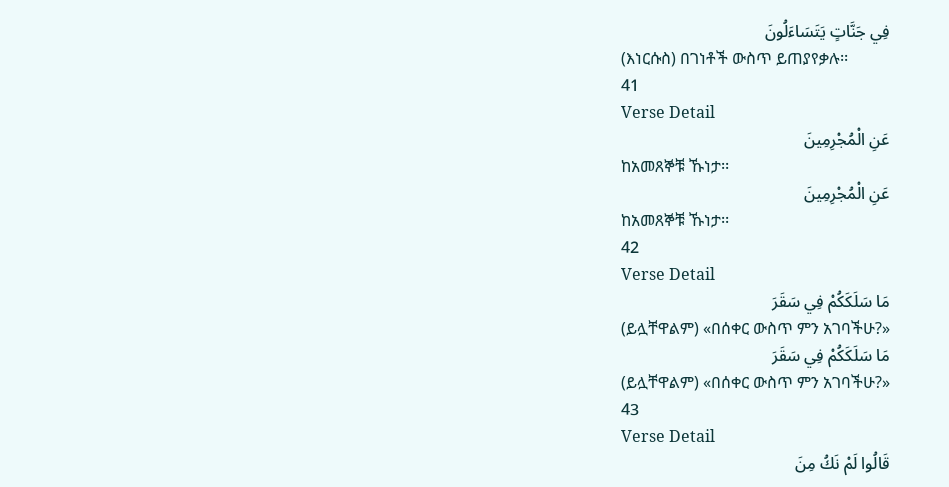فِي جَنَّاتٍ يَتَسَاءَلُونَ
(እነርሱስ) በገነቶች ውስጥ ይጠያየቃሉ፡፡
41
Verse Detail
عَنِ الْمُجْرِمِينَ
ከአመጸኞቹ ኹነታ፡፡
عَنِ الْمُجْرِمِينَ
ከአመጸኞቹ ኹነታ፡፡
42
Verse Detail
مَا سَلَكَكُمْ فِي سَقَرَ
(ይሏቸዋልም) «በሰቀር ውስጥ ምን አገባችሁ?»
مَا سَلَكَكُمْ فِي سَقَرَ
(ይሏቸዋልም) «በሰቀር ውስጥ ምን አገባችሁ?»
43
Verse Detail
قَالُوا لَمْ نَكُ مِنَ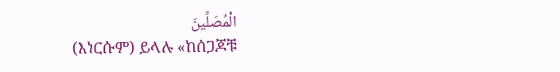الْمُصَلِّينَ
(እነርሱም) ይላሉ «ከሰጋጆቹ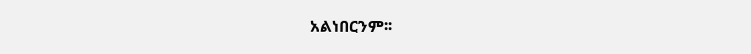አልነበርንም፡፡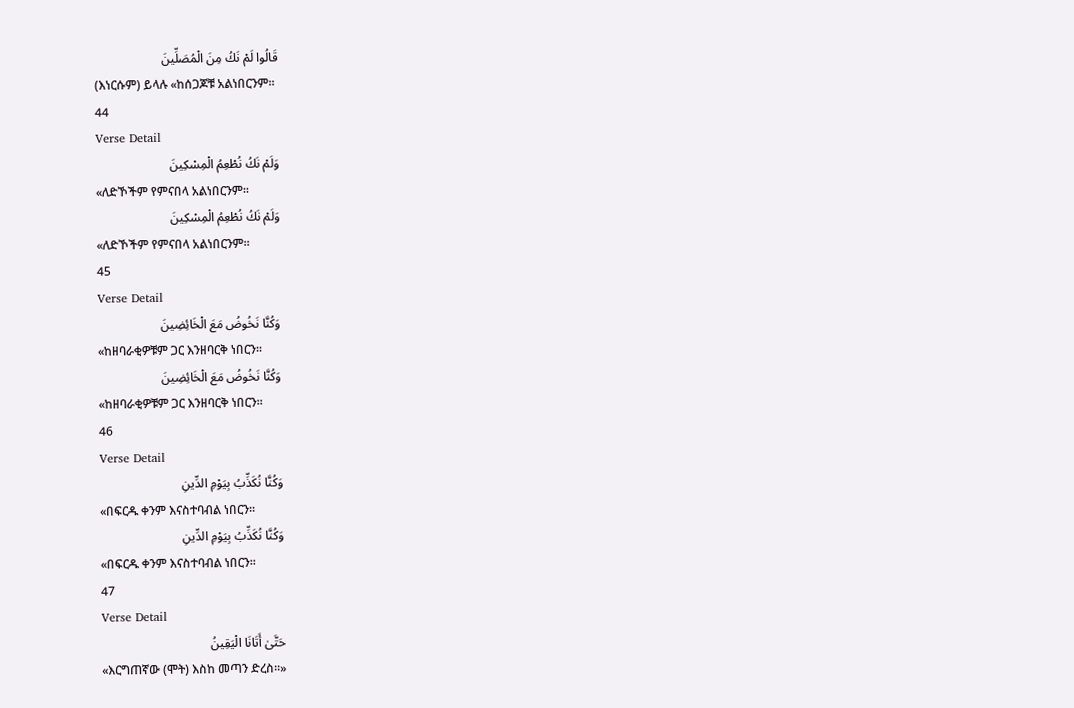قَالُوا لَمْ نَكُ مِنَ الْمُصَلِّينَ
(እነርሱም) ይላሉ «ከሰጋጆቹ አልነበርንም፡፡
44
Verse Detail
وَلَمْ نَكُ نُطْعِمُ الْمِسْكِينَ
«ለድኾችም የምናበላ አልነበርንም፡፡
وَلَمْ نَكُ نُطْعِمُ الْمِسْكِينَ
«ለድኾችም የምናበላ አልነበርንም፡፡
45
Verse Detail
وَكُنَّا نَخُوضُ مَعَ الْخَائِضِينَ
«ከዘባራቂዎቹም ጋር እንዘባርቅ ነበርን፡፡
وَكُنَّا نَخُوضُ مَعَ الْخَائِضِينَ
«ከዘባራቂዎቹም ጋር እንዘባርቅ ነበርን፡፡
46
Verse Detail
وَكُنَّا نُكَذِّبُ بِيَوْمِ الدِّينِ
«በፍርዱ ቀንም እናስተባብል ነበርን፡፡
وَكُنَّا نُكَذِّبُ بِيَوْمِ الدِّينِ
«በፍርዱ ቀንም እናስተባብል ነበርን፡፡
47
Verse Detail
حَتَّىٰ أَتَانَا الْيَقِينُ
«እርግጠኛው (ሞት) እስከ መጣን ድረስ፡፡»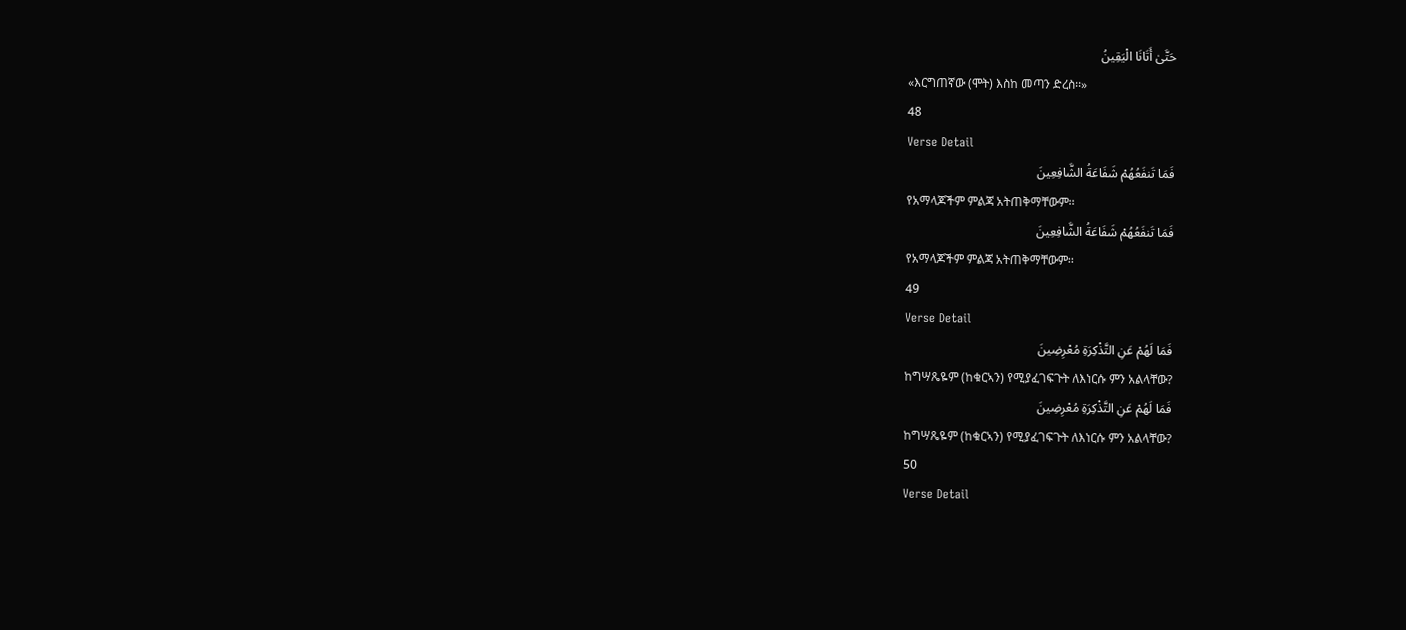حَتَّىٰ أَتَانَا الْيَقِينُ
«እርግጠኛው (ሞት) እስከ መጣን ድረስ፡፡»
48
Verse Detail
فَمَا تَنفَعُهُمْ شَفَاعَةُ الشَّافِعِينَ
የአማላጆችም ምልጃ አትጠቅማቸውም፡፡
فَمَا تَنفَعُهُمْ شَفَاعَةُ الشَّافِعِينَ
የአማላጆችም ምልጃ አትጠቅማቸውም፡፡
49
Verse Detail
فَمَا لَهُمْ عَنِ التَّذْكِرَةِ مُعْرِضِينَ
ከግሣጼዬም (ከቁርኣን) የሚያፈገፍጉት ለእነርሱ ምን አልላቸው?
فَمَا لَهُمْ عَنِ التَّذْكِرَةِ مُعْرِضِينَ
ከግሣጼዬም (ከቁርኣን) የሚያፈገፍጉት ለእነርሱ ምን አልላቸው?
50
Verse Detail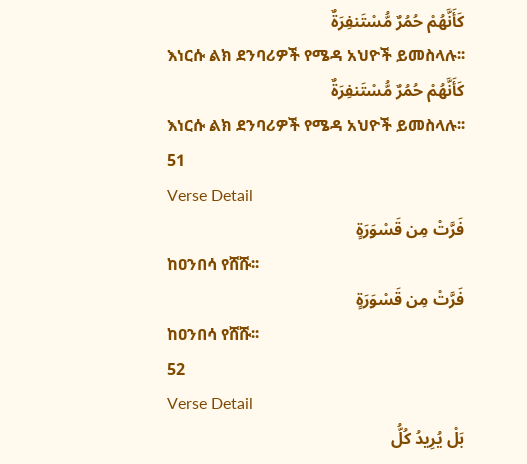كَأَنَّهُمْ حُمُرٌ مُّسْتَنفِرَةٌ
እነርሱ ልክ ደንባሪዎች የሜዳ አህዮች ይመስላሉ፡፡
كَأَنَّهُمْ حُمُرٌ مُّسْتَنفِرَةٌ
እነርሱ ልክ ደንባሪዎች የሜዳ አህዮች ይመስላሉ፡፡
51
Verse Detail
فَرَّتْ مِن قَسْوَرَةٍ
ከዐንበሳ የሸሹ፡፡
فَرَّتْ مِن قَسْوَرَةٍ
ከዐንበሳ የሸሹ፡፡
52
Verse Detail
بَلْ يُرِيدُ كُلُّ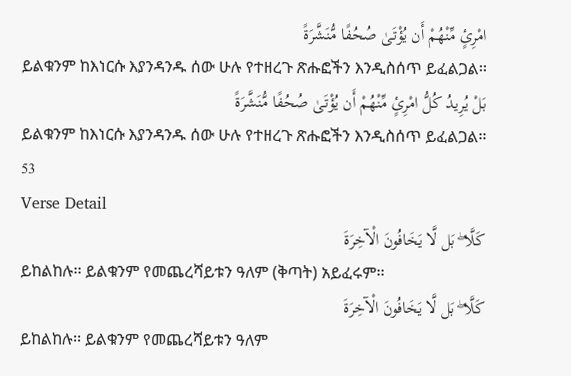امْرِئٍ مِّنْهُمْ أَن يُؤْتَىٰ صُحُفًا مُّنَشَّرَةً
ይልቁንም ከእነርሱ እያንዳንዱ ሰው ሁሉ የተዘረጉ ጽሑፎችን እንዲስሰጥ ይፈልጋል፡፡
بَلْ يُرِيدُ كُلُّ امْرِئٍ مِّنْهُمْ أَن يُؤْتَىٰ صُحُفًا مُّنَشَّرَةً
ይልቁንም ከእነርሱ እያንዳንዱ ሰው ሁሉ የተዘረጉ ጽሑፎችን እንዲስሰጥ ይፈልጋል፡፡
53
Verse Detail
كَلَّا ۖ بَل لَّا يَخَافُونَ الْآخِرَةَ
ይከልከሉ፡፡ ይልቁንም የመጨረሻይቱን ዓለም (ቅጣት) አይፈሩም፡፡
كَلَّا ۖ بَل لَّا يَخَافُونَ الْآخِرَةَ
ይከልከሉ፡፡ ይልቁንም የመጨረሻይቱን ዓለም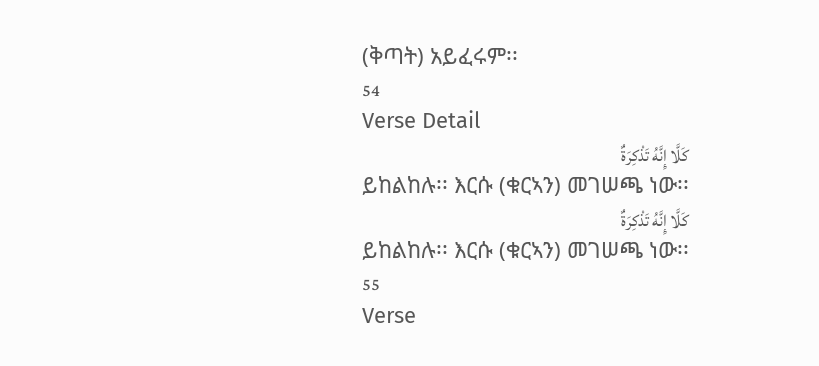(ቅጣት) አይፈሩም፡፡
54
Verse Detail
كَلَّا إِنَّهُ تَذْكِرَةٌ
ይከልከሉ፡፡ እርሱ (ቁርኣን) መገሠጫ ነው፡፡
كَلَّا إِنَّهُ تَذْكِرَةٌ
ይከልከሉ፡፡ እርሱ (ቁርኣን) መገሠጫ ነው፡፡
55
Verse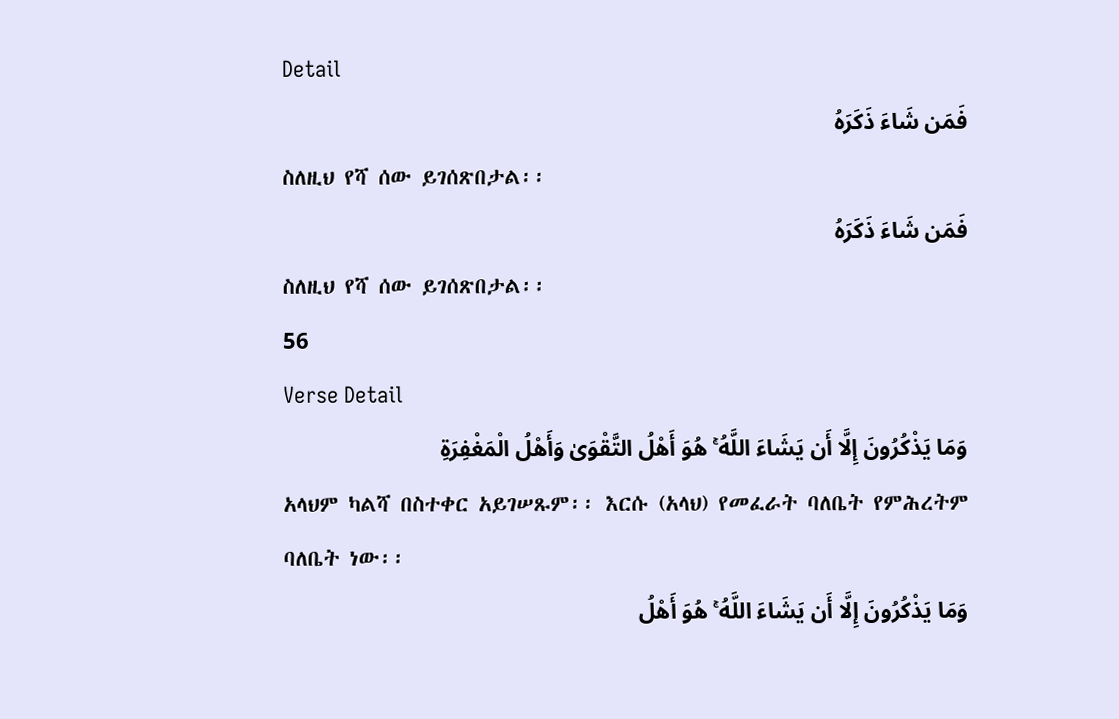Detail
فَمَن شَاءَ ذَكَرَهُ
ስለዚህ የሻ ሰው ይገሰጽበታል፡፡
فَمَن شَاءَ ذَكَرَهُ
ስለዚህ የሻ ሰው ይገሰጽበታል፡፡
56
Verse Detail
وَمَا يَذْكُرُونَ إِلَّا أَن يَشَاءَ اللَّهُ ۚ هُوَ أَهْلُ التَّقْوَىٰ وَأَهْلُ الْمَغْفِرَةِ
አላህም ካልሻ በስተቀር አይገሠጹም፡፡ እርሱ (አላህ) የመፈራት ባለቤት የምሕረትም ባለቤት ነው፡፡
وَمَا يَذْكُرُونَ إِلَّا أَن يَشَاءَ اللَّهُ ۚ هُوَ أَهْلُ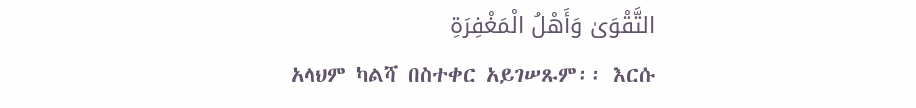التَّقْوَىٰ وَأَهْلُ الْمَغْفِرَةِ
አላህም ካልሻ በስተቀር አይገሠጹም፡፡ እርሱ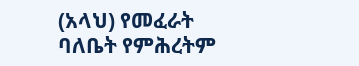(አላህ) የመፈራት ባለቤት የምሕረትም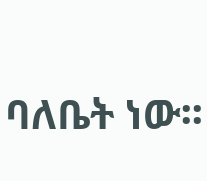ባለቤት ነው፡፡